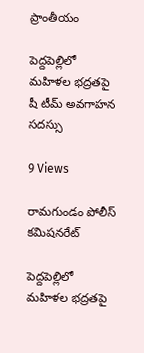ప్రాంతీయం

పెద్దపెల్లిలో మహిళల భద్రతపై షీ టీమ్ అవగాహన సదస్సు

9 Views

రామగుండం పోలీస్ కమిషనరేట్

పెద్దపెల్లిలో మహిళల భద్రతపై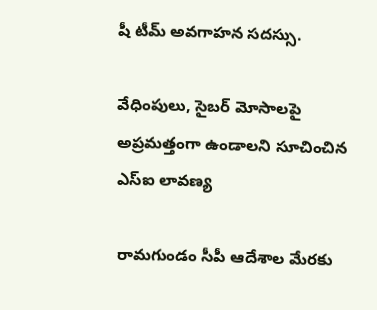షీ టీమ్ అవగాహన సదస్సు.

వేధింపులు, సైబర్ మోసాలపై అప్రమత్తంగా ఉండాలని సూచించిన ఎస్‌ఐ లావణ్య

రామగుండం సీపీ ఆదేశాల మేరకు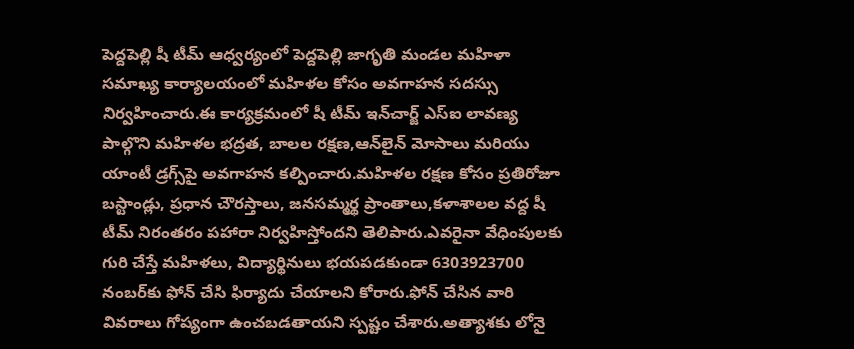పెద్దపెల్లి షీ టీమ్ ఆధ్వర్యంలో పెద్దపెల్లి జాగృతి మండల మహిళా సమాఖ్య కార్యాలయంలో మహిళల కోసం అవగాహన సదస్సు నిర్వహించారు.ఈ కార్యక్రమంలో షీ టీమ్ ఇన్‌చార్జ్ ఎస్‌ఐ లావణ్య పాల్గొని మహిళల భద్రత, బాలల రక్షణ,ఆన్‌లైన్ మోసాలు మరియు యాంటీ డ్రగ్స్‌పై అవగాహన కల్పించారు.మహిళల రక్షణ కోసం ప్రతిరోజూ బస్టాండ్లు, ప్రధాన చౌరస్తాలు, జనసమ్మర్థ ప్రాంతాలు,కళాశాలల వద్ద షీ టీమ్ నిరంతరం పహారా నిర్వహిస్తోందని తెలిపారు.ఎవరైనా వేధింపులకు గురి చేస్తే మహిళలు, విద్యార్థినులు భయపడకుండా 6303923700 నంబర్‌కు ఫోన్ చేసి ఫిర్యాదు చేయాలని కోరారు.ఫోన్ చేసిన వారి వివరాలు గోప్యంగా ఉంచబడతాయని స్పష్టం చేశారు.అత్యాశకు లోనై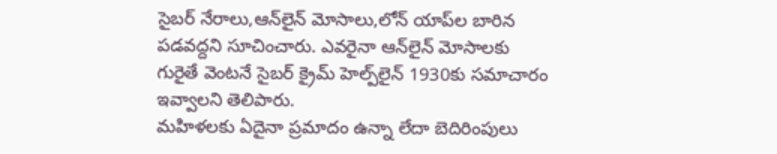సైబర్ నేరాలు,ఆన్‌లైన్ మోసాలు,లోన్ యాప్‌ల బారిన పడవద్దని సూచించారు. ఎవరైనా ఆన్‌లైన్ మోసాలకు గురైతే వెంటనే సైబర్ క్రైమ్ హెల్ప్‌లైన్ 1930కు సమాచారం ఇవ్వాలని తెలిపారు.
మహిళలకు ఏదైనా ప్రమాదం ఉన్నా లేదా బెదిరింపులు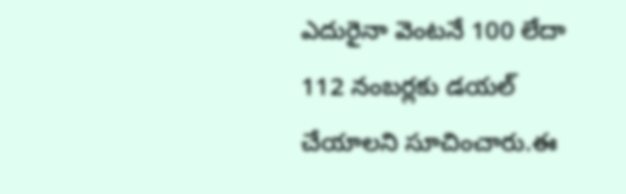ఎదురైనా వెంటనే 100 లేదా 112 నంబర్లకు డయల్ చేయాలని సూచించారు.ఈ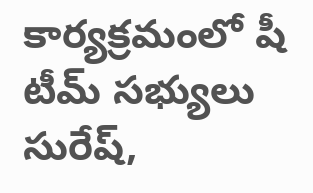కార్యక్రమంలో షీ టీమ్ సభ్యులు సురేష్,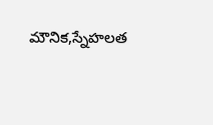మౌనిక,స్నేహలత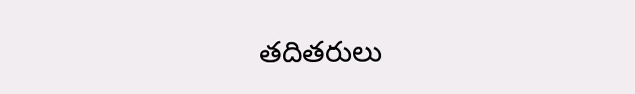తదితరులు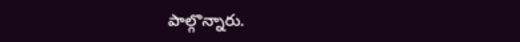పాల్గొన్నారు.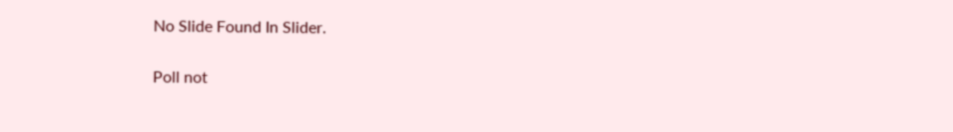No Slide Found In Slider.

Poll not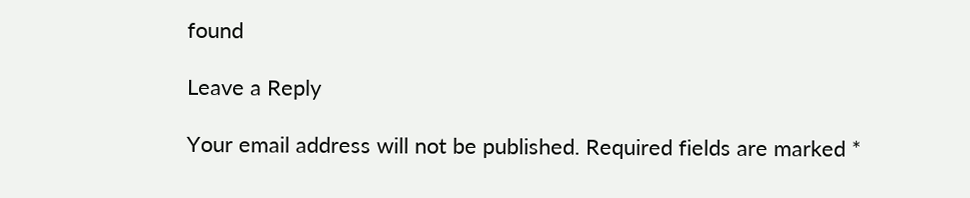found

Leave a Reply

Your email address will not be published. Required fields are marked *